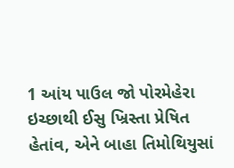1 આંય પાઉલ જો પોરમેહેરા ઇચ્છાથી ઈસુ ખ્રિસ્તા પ્રેષિત હેતાંવ, એને બાહા તિમોથિયુસાં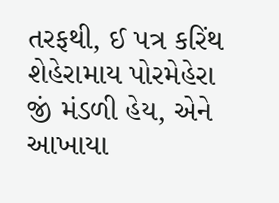તરફથી, ઈ પત્ર કરિંથ શેહેરામાય પોરમેહેરા જીં મંડળી હેય, એને આખાયા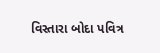વિસ્તારા બોદા પવિત્ર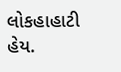લોકહાહાટી હેય.